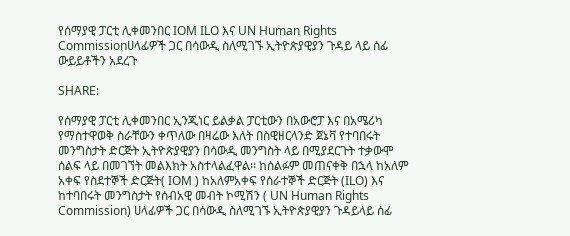የሰማያዊ ፓርቲ ሊቀመንበር IOM ILO እና UN Human Rights Commissionሀላፊዎች ጋር በሳውዲ ስለሚገኙ ኢትዮጵያዊያን ጉዳይ ላይ ሰፊ ውይይቶችን አደረጉ

SHARE:

የሰማያዊ ፓርቲ ሊቀመንበር ኢንጂነር ይልቃል ፓርቲውን በአውሮፓ እና በአሜሪካ የማስተዋወቅ ስራቸውን ቀጥለው በዛሬው እለት በስዊዘርላንድ ጀኔቫ የተባበሩት መንግስታት ድርጅት ኢትዮጵያዊያን በሳውዲ መንግስት ላይ በሚያደርጉት ተቃውሞ ሰልፍ ላይ በመገኘት መልእክት አስተላልፈዋል፡፡ ከሰልፉም መጠናቀቅ በኋላ ከአለም አቀፍ የስደተኞች ድርጅት( IOM ) ከአለምአቀፍ የሰራተኞች ድርጅት (ILO) እና ከተባበሩት መንግስታት የሰብአዊ መብት ኮሚሽን ( UN Human Rights Commission) ሀላፊዎች ጋር በሳውዲ ስለሚገኙ ኢትዮጵያዊያን ጉዳይላይ ሰፊ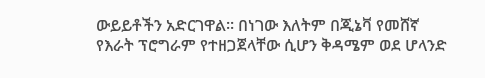ውይይቶችን አድርገዋል፡፡ በነገው እለትም በጂኔቫ የመሸኛ የእራት ፕሮግራም የተዘጋጀላቸው ሲሆን ቅዳሜም ወደ ሆላንድ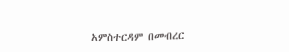አምስተርዳም በመብረር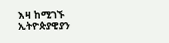እዛ ከሚገኙ ኢትዮጵያዊያን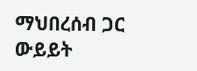ማህበረሰብ ጋር ውይይት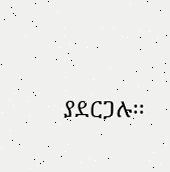ያደርጋሉ፡፡